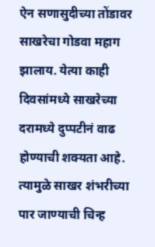ऐन सणासुदीच्या तोंडावर साखरेचा गोडवा महाग झालाय. येत्या काही दिवसांमध्ये साखरेच्या दरामध्ये दुप्पटीनं वाढ होण्याची शक्यता आहे. त्यामुळे साखर शंभरीच्या पार जाण्याची चिन्ह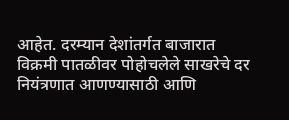आहेत. दरम्यान देशांतर्गत बाजारात विक्रमी पातळीवर पोहोचलेले साखरेचे दर नियंत्रणात आणण्यासाठी आणि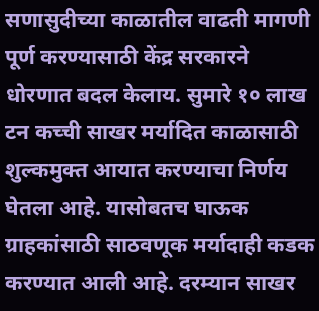सणासुदीच्या काळातील वाढती मागणी पूर्ण करण्यासाठी केंद्र सरकारने धोरणात बदल केलाय. सुमारे १० लाख टन कच्ची साखर मर्यादित काळासाठी शुल्कमुक्त आयात करण्याचा निर्णय घेतला आहे. यासोबतच घाऊक ग्राहकांसाठी साठवणूक मर्यादाही कडक करण्यात आली आहे. दरम्यान साखर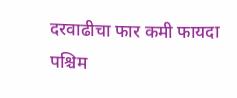दरवाढीचा फार कमी फायदा पश्चिम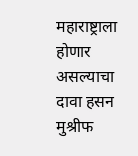महाराष्ट्राला होणार असल्याचा दावा हसन मुश्रीफ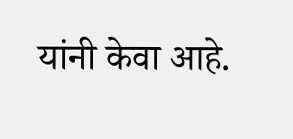यांनी केवा आहे.